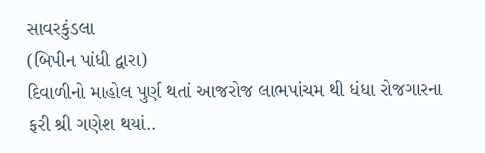સાવરકુંડલા
(બિપીન પાંધી દ્વારા)
દિવાળીનો માહોલ પુર્ણ થતાં આજરોજ લાભપાંચમ થી ધંધા રોજગારના ફરી શ્રી ગણેશ થયાં..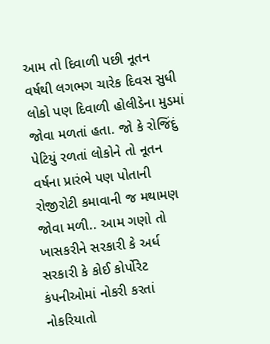આમ તો દિવાળી પછી નૂતન વર્ષથી લગભગ ચારેક દિવસ સુધી લોકો પણ દિવાળી હોલીડેના મુડમાં જોવા મળતાં હતા. જો કે રોજિંદું પેટિયું રળતાં લોકોને તો નૂતન વર્ષના પ્રારંભે પણ પોતાની રોજીરોટી કમાવાની જ મથામણ જોવા મળી.. આમ ગણો તો ખાસકરીને સરકારી કે અર્ધ સરકારી કે કોઈ કોર્પોરેટ કંપનીઓમાં નોકરી કરતાં નોકરિયાતો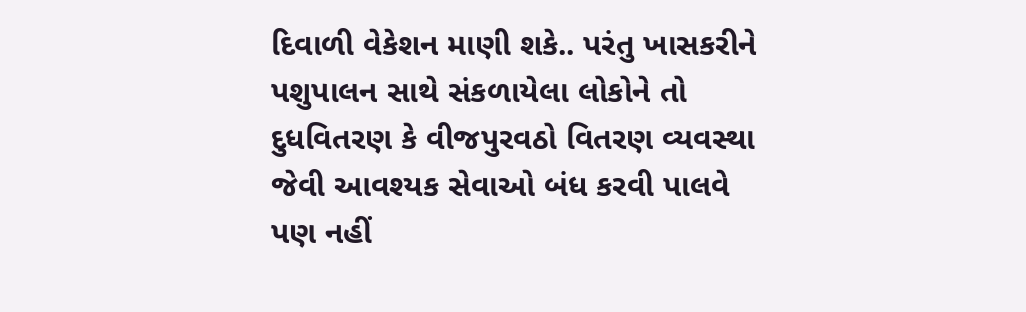દિવાળી વેકેશન માણી શકે.. પરંતુ ખાસકરીને પશુપાલન સાથે સંકળાયેલા લોકોને તો દુધવિતરણ કે વીજપુરવઠો વિતરણ વ્યવસ્થા જેવી આવશ્યક સેવાઓ બંધ કરવી પાલવે પણ નહીં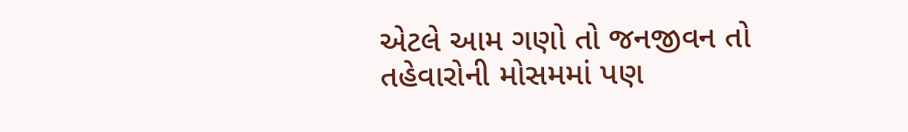એટલે આમ ગણો તો જનજીવન તો તહેવારોની મોસમમાં પણ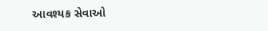આવશ્યક સેવાઓ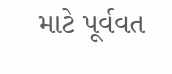માટે પૂર્વવત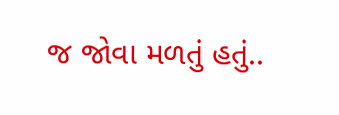જ જોવા મળતું હતું..